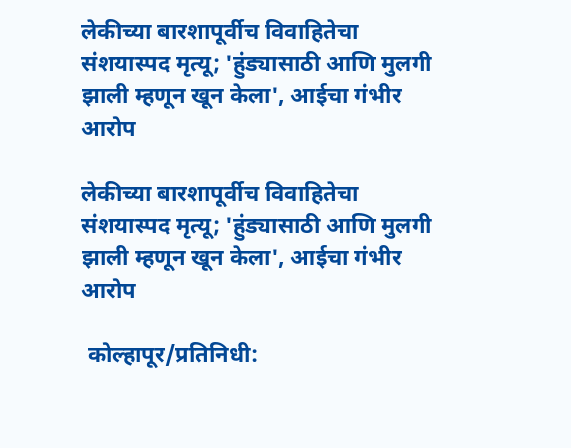लेकीच्या बारशापूर्वीच विवाहितेचा संशयास्पद मृत्यू; 'हुंड्यासाठी आणि मुलगी झाली म्हणून खून केला', आईचा गंभीर आरोप

लेकीच्या बारशापूर्वीच विवाहितेचा संशयास्पद मृत्यू; 'हुंड्यासाठी आणि मुलगी झाली म्हणून खून केला', आईचा गंभीर आरोप

 कोल्हापूर/प्रतिनिधी: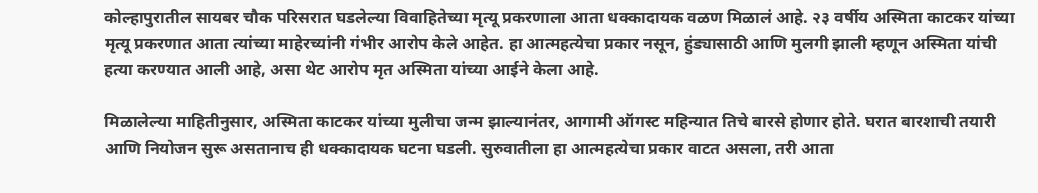कोल्हापुरातील सायबर चौक परिसरात घडलेल्या विवाहितेच्या मृत्यू प्रकरणाला आता धक्कादायक वळण मिळालं आहे. २३ वर्षीय अस्मिता काटकर यांच्या मृत्यू प्रकरणात आता त्यांच्या माहेरच्यांनी गंभीर आरोप केले आहेत. हा आत्महत्येचा प्रकार नसून, हुंड्यासाठी आणि मुलगी झाली म्हणून अस्मिता यांची हत्या करण्यात आली आहे, असा थेट आरोप मृत अस्मिता यांच्या आईने केला आहे.

मिळालेल्या माहितीनुसार, अस्मिता काटकर यांच्या मुलीचा जन्म झाल्यानंतर, आगामी ऑगस्ट महिन्यात तिचे बारसे होणार होते. घरात बारशाची तयारी आणि नियोजन सुरू असतानाच ही धक्कादायक घटना घडली. सुरुवातीला हा आत्महत्येचा प्रकार वाटत असला, तरी आता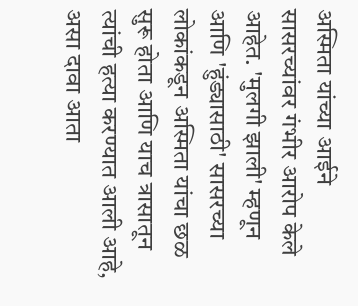अस्मिता यांच्या आईने सासरच्यांवर गंभीर आरोप केले आहेत. 'मुलगी झाली' म्हणून आणि 'हुंड्यासाठी' सासरच्या लोकांकडून अस्मिता यांचा छळ सुरू होता आणि याच त्रासातून त्यांची हत्या करण्यात आली आहे, असा दावा आता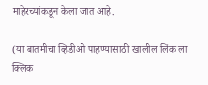माहेरच्यांकडून केला जात आहे.

(या बातमीचा व्हिडीओ पाहण्यासाठी खालील लिंक ला क्लिक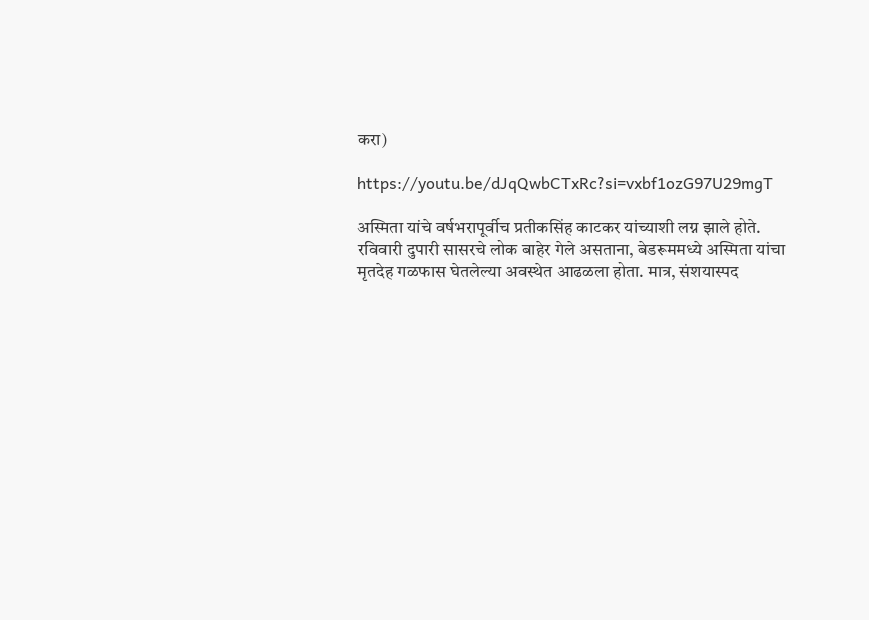करा)

https://youtu.be/dJqQwbCTxRc?si=vxbf1ozG97U29mgT

अस्मिता यांचे वर्षभरापूर्वीच प्रतीकसिंह काटकर यांच्याशी लग्न झाले होते. रविवारी दुपारी सासरचे लोक बाहेर गेले असताना, बेडरूममध्ये अस्मिता यांचा मृतदेह गळफास घेतलेल्या अवस्थेत आढळला होता. मात्र, संशयास्पद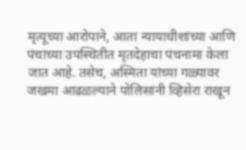मृत्यूच्या आरोपाने, आता न्यायाधीशांच्या आणि पंचांच्या उपस्थितीत मृतदेहाचा पंचनामा केला जात आहे. तसेच, अस्मिता यांच्या गळ्यावर जखमा आढळल्याने पोलिसांनी व्हिसेरा राखून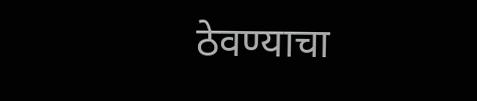ठेवण्याचा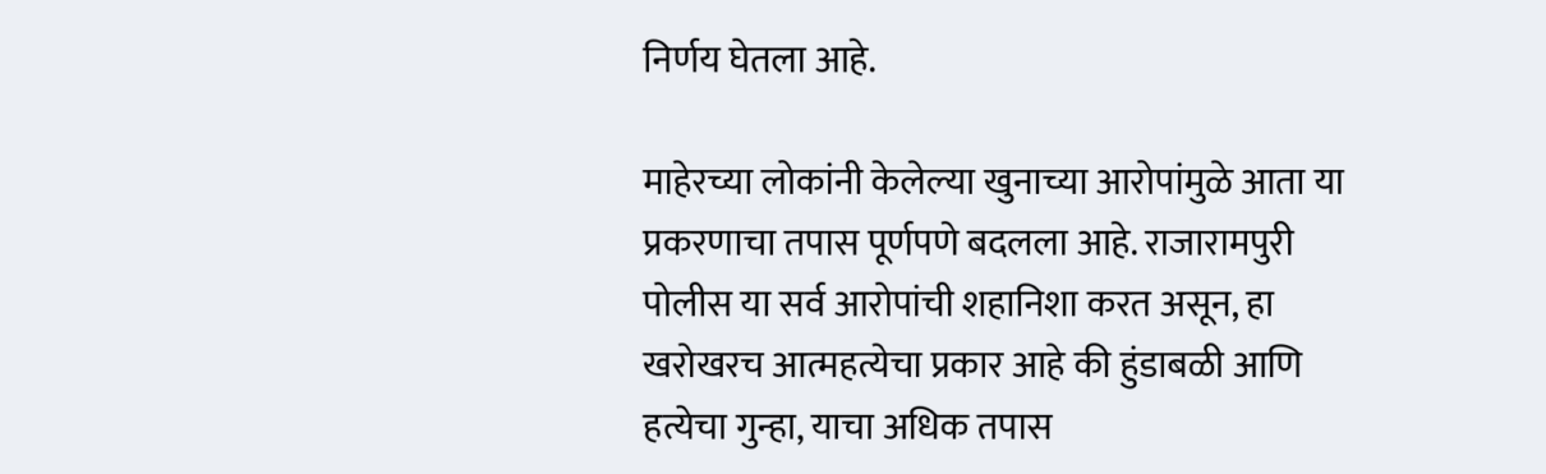निर्णय घेतला आहे.

माहेरच्या लोकांनी केलेल्या खुनाच्या आरोपांमुळे आता या प्रकरणाचा तपास पूर्णपणे बदलला आहे. राजारामपुरी पोलीस या सर्व आरोपांची शहानिशा करत असून, हा खरोखरच आत्महत्येचा प्रकार आहे की हुंडाबळी आणि हत्येचा गुन्हा, याचा अधिक तपास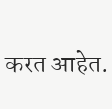करत आहेत.